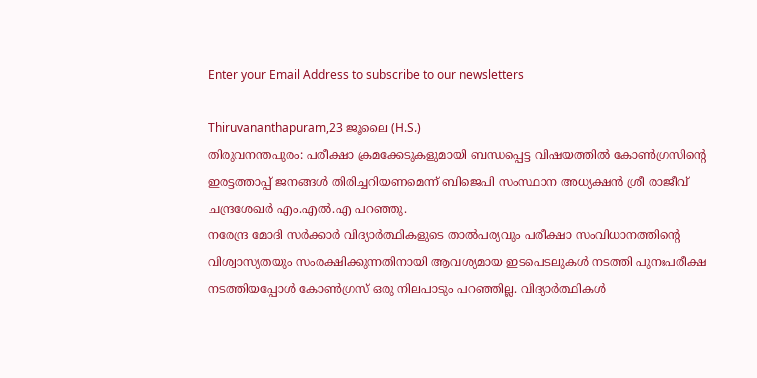Enter your Email Address to subscribe to our newsletters

Thiruvananthapuram,23 ജൂലൈ (H.S.)
തിരുവനന്തപുരം: പരീക്ഷാ ക്രമക്കേടുകളുമായി ബന്ധപ്പെട്ട വിഷയത്തിൽ കോൺഗ്രസിന്റെ ഇരട്ടത്താപ്പ് ജനങ്ങൾ തിരിച്ചറിയണമെന്ന് ബിജെപി സംസ്ഥാന അധ്യക്ഷൻ ശ്രീ രാജീവ് ചന്ദ്രശേഖർ എം.എൽ.എ പറഞ്ഞു.
നരേന്ദ്ര മോദി സർക്കാർ വിദ്യാർത്ഥികളുടെ താൽപര്യവും പരീക്ഷാ സംവിധാനത്തിന്റെ വിശ്വാസ്യതയും സംരക്ഷിക്കുന്നതിനായി ആവശ്യമായ ഇടപെടലുകൾ നടത്തി പുനഃപരീക്ഷ നടത്തിയപ്പോൾ കോൺഗ്രസ് ഒരു നിലപാടും പറഞ്ഞില്ല. വിദ്യാർത്ഥികൾ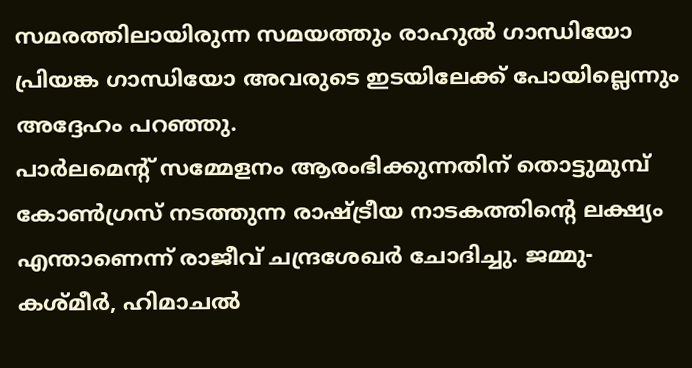സമരത്തിലായിരുന്ന സമയത്തും രാഹുൽ ഗാന്ധിയോ പ്രിയങ്ക ഗാന്ധിയോ അവരുടെ ഇടയിലേക്ക് പോയില്ലെന്നും അദ്ദേഹം പറഞ്ഞു.
പാർലമെന്റ് സമ്മേളനം ആരംഭിക്കുന്നതിന് തൊട്ടുമുമ്പ് കോൺഗ്രസ് നടത്തുന്ന രാഷ്ട്രീയ നാടകത്തിന്റെ ലക്ഷ്യം എന്താണെന്ന് രാജീവ് ചന്ദ്രശേഖർ ചോദിച്ചു. ജമ്മു-കശ്മീർ, ഹിമാചൽ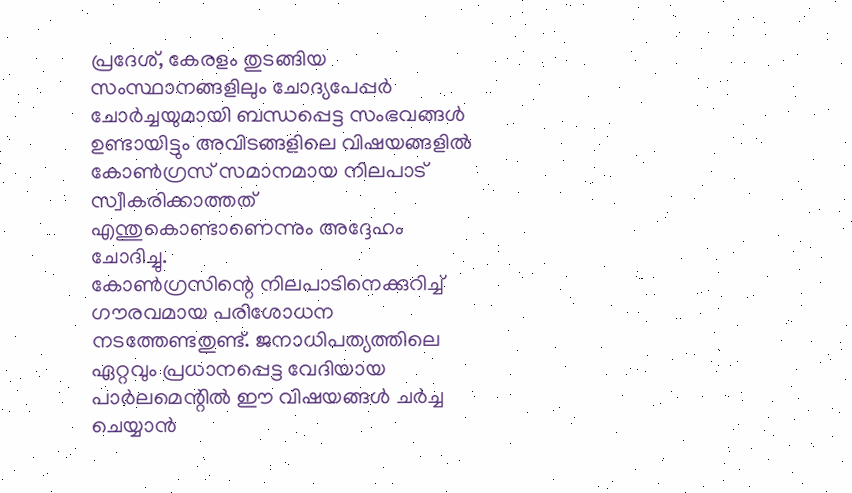പ്രദേശ്, കേരളം തുടങ്ങിയ സംസ്ഥാനങ്ങളിലും ചോദ്യപേപ്പർ ചോർച്ചയുമായി ബന്ധപ്പെട്ട സംഭവങ്ങൾ ഉണ്ടായിട്ടും അവിടങ്ങളിലെ വിഷയങ്ങളിൽ കോൺഗ്രസ് സമാനമായ നിലപാട് സ്വീകരിക്കാത്തത് എന്തുകൊണ്ടാണെന്നും അദ്ദേഹം ചോദിച്ചു.
കോൺഗ്രസിന്റെ നിലപാടിനെക്കുറിച്ച് ഗൗരവമായ പരിശോധന നടത്തേണ്ടതുണ്ട്. ജനാധിപത്യത്തിലെ ഏറ്റവും പ്രധാനപ്പെട്ട വേദിയായ പാർലമെന്റിൽ ഈ വിഷയങ്ങൾ ചർച്ച ചെയ്യാൻ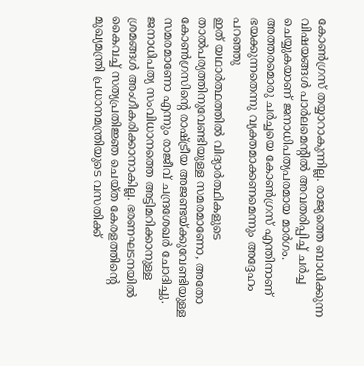കോൺഗ്രസ് തയ്യാറാകുന്നില്ല. രാജ്യത്തെ ബാധിക്കുന്ന വിഷയങ്ങൾ പാർലമെന്റിൽ അവതരിപ്പിച്ച് ചർച്ച ചെയ്യുകയാണ് ജനാധിപത്യപരമായ മാർഗം. അത്തരമൊരു ചർച്ചയെ കോൺഗ്രസ് എന്തിനാണ് ഭയക്കുന്നതെന്നു വ്യക്തമാക്കണമെന്നും അദ്ദേഹം പറഞ്ഞു
ഇത് യഥാർത്ഥത്തിൽ വിദ്യാർത്ഥികളുടെ താൽപര്യത്തിനുവേണ്ടിയുള്ള സമരമാണോ, അതോ കോൺഗ്രസിന്റെ രാഷ്ട്രീയ അജണ്ടയ്ക്കുവേണ്ടിയുള്ള സമരമാണോ എന്നും രാജീവ് ചന്ദ്രശേഖർ ചോദിച്ചു. ജനാധിപത്യ സംവിധാനത്തെ അട്ടിമറിക്കാനുള്ള ശ്രമങ്ങൾ അംഗീകരിക്കാനാകില്ല. ഭരണഘടനയിൽ കൈവച്ച് സത്യപ്രതിജ്ഞ ചെയ്ത കേരളത്തിന്റെ മുഖ്യമന്ത്രി പ്രധാനമന്ത്രിയുടെ വസതിക്ക്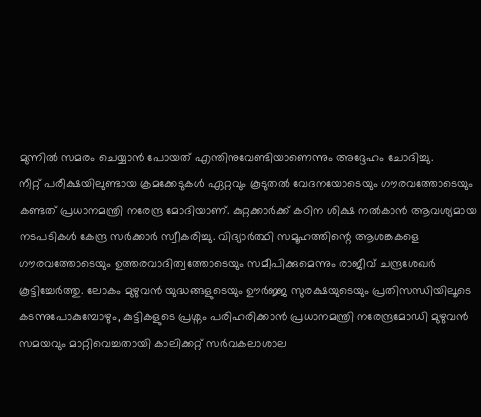മുന്നിൽ സമരം ചെയ്യാൻ പോയത് എന്തിനുവേണ്ടിയാണെന്നും അദ്ദേഹം ചോദിച്ചു.
നീറ്റ് പരീക്ഷയിലുണ്ടായ ക്രമക്കേടുകൾ ഏറ്റവും കൂടുതൽ വേദനയോടെയും ഗൗരവത്തോടെയും കണ്ടത് പ്രധാനമന്ത്രി നരേന്ദ്ര മോദിയാണ്. കുറ്റക്കാർക്ക് കഠിന ശിക്ഷ നൽകാൻ ആവശ്യമായ നടപടികൾ കേന്ദ്ര സർക്കാർ സ്വീകരിച്ചു. വിദ്യാർത്ഥി സമൂഹത്തിന്റെ ആശങ്കകളെ ഗൗരവത്തോടെയും ഉത്തരവാദിത്വത്തോടെയും സമീപിക്കുമെന്നും രാജീവ് ചന്ദ്രശേഖർ കൂട്ടിച്ചേർത്തു. ലോകം മുഴുവൻ യുദ്ധങ്ങളുടെയും ഊർജ്ജ സുരക്ഷയുടെയും പ്രതിസന്ധിയിലൂടെ കടന്നുപോകുമ്പോഴും, കുട്ടികളുടെ പ്രശ്നം പരിഹരിക്കാൻ പ്രധാനമന്ത്രി നരേന്ദ്രമോഡി മുഴുവൻ സമയവും മാറ്റിവെച്ചതായി കാലിക്കറ്റ് സർവകലാശാല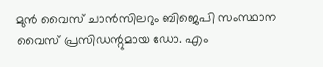മുൻ വൈസ് ചാൻസിലറും ബിജെപി സംസ്ഥാന വൈസ് പ്രസിഡന്റുമായ ഡോ. എം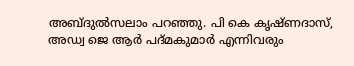അബ്ദുൽസലാം പറഞ്ഞു. പി കെ കൃഷ്ണദാസ്, അഡ്വ ജെ ആർ പദ്മകുമാർ എന്നിവരും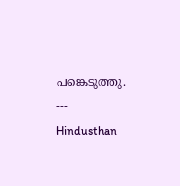പങ്കെടുത്തു.
---
Hindusthan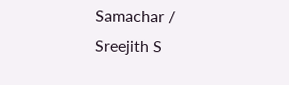Samachar / Sreejith S